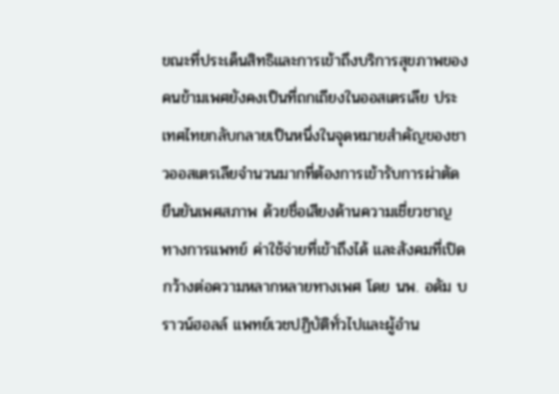ขณะที่ประเด็นสิทธิและการเข้าถึงบริการสุขภาพของคนข้ามเพศยังคงเป็นที่ถกเถียงในออสเตรเลีย ประเทศไทยกลับกลายเป็นหนึ่งในจุดหมายสำคัญของชาวออสเตรเลียจำนวนมากที่ต้องการเข้ารับการผ่าตัดยืนยันเพศสภาพ ด้วยชื่อเสียงด้านความเชี่ยวชาญทางการแพทย์ ค่าใช้จ่ายที่เข้าถึงได้ และสังคมที่เปิดกว้างต่อความหลากหลายทางเพศ โดย นพ. อดัม บราวน์ฮอลล์ แพทย์เวชปฏิบัติทั่วไปและผู้อำน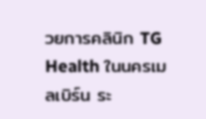วยการคลินิก TG Health ในนครเมลเบิร์น ระ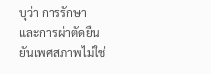บุว่า การรักษาและการผ่าตัดยืนยันเพศสภาพไม่ใช่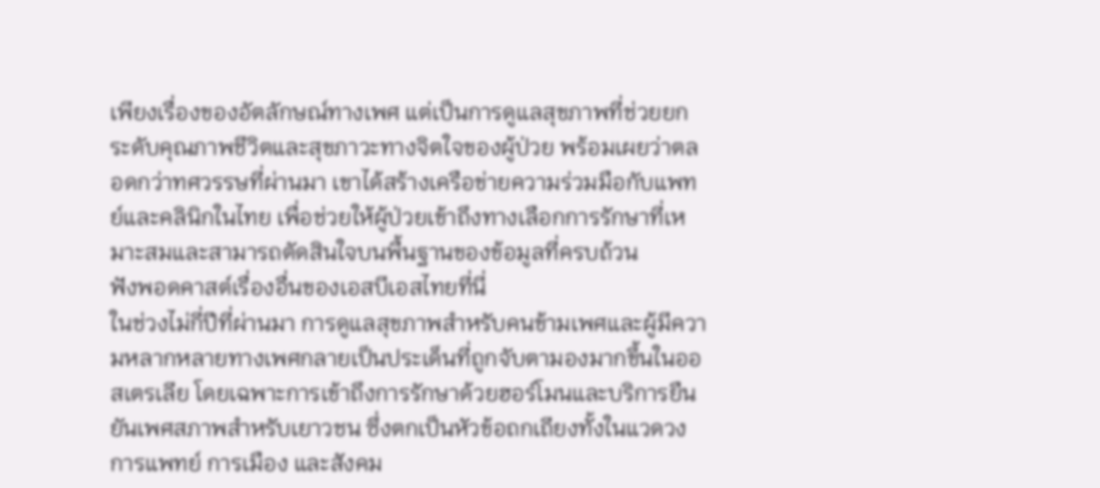เพียงเรื่องของอัตลักษณ์ทางเพศ แต่เป็นการดูแลสุขภาพที่ช่วยยกระดับคุณภาพชีวิตและสุขภาวะทางจิตใจของผู้ป่วย พร้อมเผยว่าตลอดกว่าทศวรรษที่ผ่านมา เขาได้สร้างเครือข่ายความร่วมมือกับแพทย์และคลินิกในไทย เพื่อช่วยให้ผู้ป่วยเข้าถึงทางเลือกการรักษาที่เหมาะสมและสามารถตัดสินใจบนพื้นฐานของข้อมูลที่ครบถ้วน
ฟังพอดคาสต์เรื่องอื่นของเอสบีเอสไทยที่นี่
ในช่วงไม่กี่ปีที่ผ่านมา การดูแลสุขภาพสำหรับคนข้ามเพศและผู้มีความหลากหลายทางเพศกลายเป็นประเด็นที่ถูกจับตามองมากขึ้นในออสเตรเลีย โดยเฉพาะการเข้าถึงการรักษาด้วยฮอร์โมนและบริการยืนยันเพศสภาพสำหรับเยาวชน ซึ่งตกเป็นหัวข้อถกเถียงทั้งในแวดวงการแพทย์ การเมือง และสังคม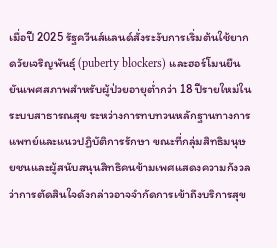เมื่อปี 2025 รัฐควีนส์แลนด์สั่งระงับการเริ่มต้นใช้ยากดวัยเจริญพันธุ์ (puberty blockers) และฮอร์โมนยืนยันเพศสภาพสำหรับผู้ป่วยอายุต่ำกว่า 18 ปีรายใหม่ในระบบสาธารณสุข ระหว่างการทบทวนหลักฐานทางการแพทย์และแนวปฏิบัติการรักษา ขณะที่กลุ่มสิทธิมนุษยชนและผู้สนับสนุนสิทธิคนข้ามเพศแสดงความกังวลว่าการตัดสินใจดังกล่าวอาจจำกัดการเข้าถึงบริการสุข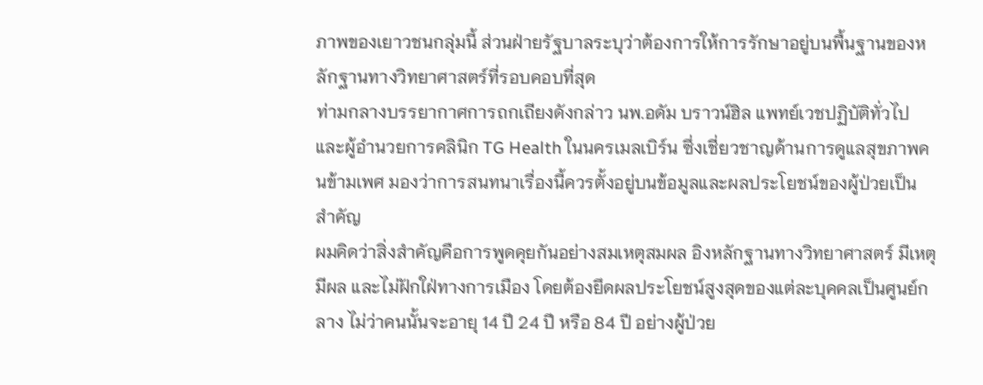ภาพของเยาวชนกลุ่มนี้ ส่วนฝ่ายรัฐบาลระบุว่าต้องการให้การรักษาอยู่บนพื้นฐานของหลักฐานทางวิทยาศาสตร์ที่รอบคอบที่สุด
ท่ามกลางบรรยากาศการถกเถียงดังกล่าว นพ.อดัม บราวน์ฮิล แพทย์เวชปฏิบัติทั่วไปและผู้อำนวยการคลินิก TG Health ในนครเมลเบิร์น ซึ่งเชี่ยวชาญด้านการดูแลสุขภาพคนข้ามเพศ มองว่าการสนทนาเรื่องนี้ควรตั้งอยู่บนข้อมูลและผลประโยชน์ของผู้ป่วยเป็นสำคัญ
ผมคิดว่าสิ่งสำคัญคือการพูดคุยกันอย่างสมเหตุสมผล อิงหลักฐานทางวิทยาศาสตร์ มีเหตุมีผล และไม่ฝักใฝ่ทางการเมือง โดยต้องยึดผลประโยชน์สูงสุดของแต่ละบุคคลเป็นศูนย์กลาง ไม่ว่าคนนั้นจะอายุ 14 ปี 24 ปี หรือ 84 ปี อย่างผู้ป่วย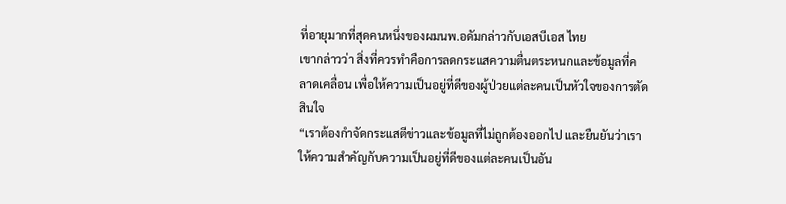ที่อายุมากที่สุดคนหนึ่งของผมนพ.อดัมกล่าวกับเอสบีเอส ไทย
เขากล่าวว่า สิ่งที่ควรทำคือการลดกระแสความตื่นตระหนกและข้อมูลที่คลาดเคลื่อน เพื่อให้ความเป็นอยู่ที่ดีของผู้ป่วยแต่ละคนเป็นหัวใจของการตัดสินใจ
“เราต้องกำจัดกระแสตีข่าวและข้อมูลที่ไม่ถูกต้องออกไป และยืนยันว่าเราให้ความสำคัญกับความเป็นอยู่ที่ดีของแต่ละคนเป็นอัน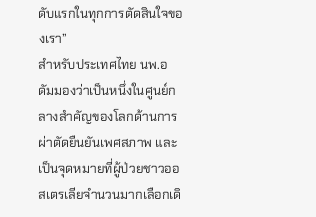ดับแรกในทุกการตัดสินใจของเรา”
สำหรับประเทศไทย นพ.อดัมมองว่าเป็นหนึ่งในศูนย์กลางสำคัญของโลกด้านการผ่าตัดยืนยันเพศสภาพ และเป็นจุดหมายที่ผู้ป่วยชาวออสเตรเลียจำนวนมากเลือกเดิ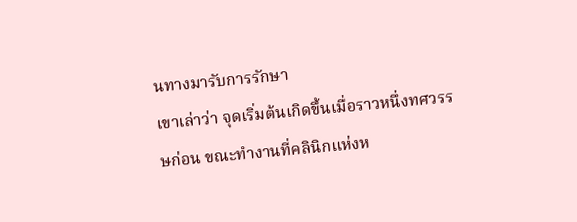นทางมารับการรักษา
เขาเล่าว่า จุดเริ่มต้นเกิดขึ้นเมื่อราวหนึ่งทศวรรษก่อน ขณะทำงานที่คลินิกแห่งห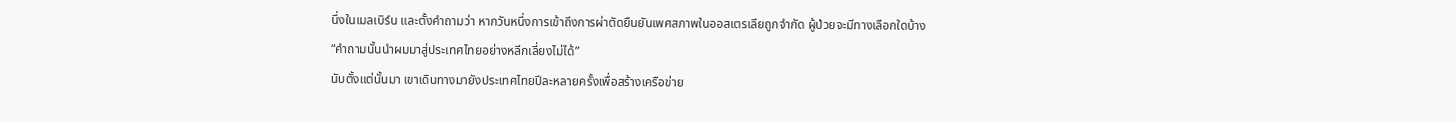นึ่งในเมลเบิร์น และตั้งคำถามว่า หากวันหนึ่งการเข้าถึงการผ่าตัดยืนยันเพศสภาพในออสเตรเลียถูกจำกัด ผู้ป่วยจะมีทางเลือกใดบ้าง
“คำถามนั้นนำผมมาสู่ประเทศไทยอย่างหลีกเลี่ยงไม่ได้”
นับตั้งแต่นั้นมา เขาเดินทางมายังประเทศไทยปีละหลายครั้งเพื่อสร้างเครือข่าย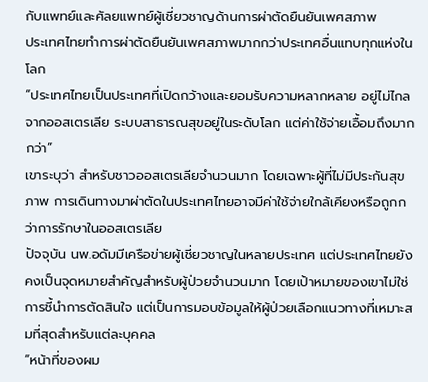กับแพทย์และศัลยแพทย์ผู้เชี่ยวชาญด้านการผ่าตัดยืนยันเพศสภาพ
ประเทศไทยทำการผ่าตัดยืนยันเพศสภาพมากกว่าประเทศอื่นแทบทุกแห่งในโลก
“ประเทศไทยเป็นประเทศที่เปิดกว้างและยอมรับความหลากหลาย อยู่ไม่ไกลจากออสเตรเลีย ระบบสาธารณสุขอยู่ในระดับโลก แต่ค่าใช้จ่ายเอื้อมถึงมากกว่า”
เขาระบุว่า สำหรับชาวออสเตรเลียจำนวนมาก โดยเฉพาะผู้ที่ไม่มีประกันสุขภาพ การเดินทางมาผ่าตัดในประเทศไทยอาจมีค่าใช้จ่ายใกล้เคียงหรือถูกกว่าการรักษาในออสเตรเลีย
ปัจจุบัน นพ.อดัมมีเครือข่ายผู้เชี่ยวชาญในหลายประเทศ แต่ประเทศไทยยังคงเป็นจุดหมายสำคัญสำหรับผู้ป่วยจำนวนมาก โดยเป้าหมายของเขาไม่ใช่การชี้นำการตัดสินใจ แต่เป็นการมอบข้อมูลให้ผู้ป่วยเลือกแนวทางที่เหมาะสมที่สุดสำหรับแต่ละบุคคล
“หน้าที่ของผม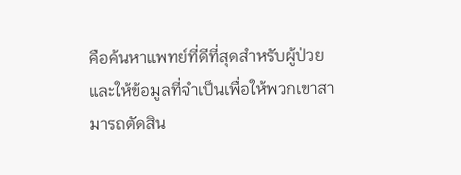คือค้นหาแพทย์ที่ดีที่สุดสำหรับผู้ป่วย และให้ข้อมูลที่จำเป็นเพื่อให้พวกเขาสามารถตัดสิน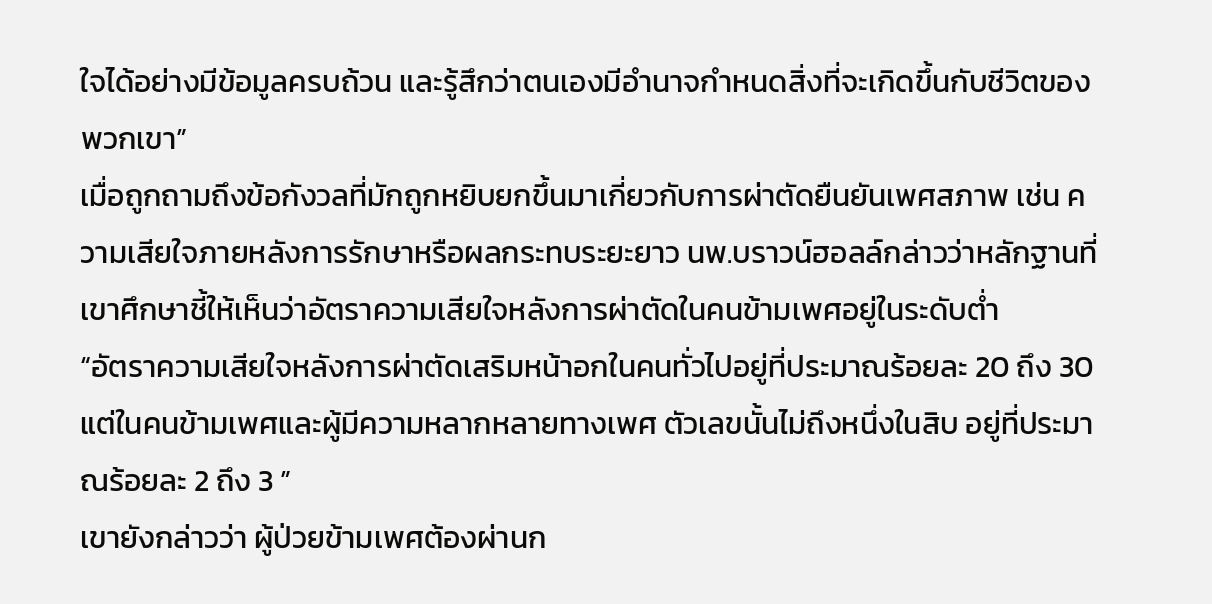ใจได้อย่างมีข้อมูลครบถ้วน และรู้สึกว่าตนเองมีอำนาจกำหนดสิ่งที่จะเกิดขึ้นกับชีวิตของพวกเขา”
เมื่อถูกถามถึงข้อกังวลที่มักถูกหยิบยกขึ้นมาเกี่ยวกับการผ่าตัดยืนยันเพศสภาพ เช่น ความเสียใจภายหลังการรักษาหรือผลกระทบระยะยาว นพ.บราวน์ฮอลล์กล่าวว่าหลักฐานที่เขาศึกษาชี้ให้เห็นว่าอัตราความเสียใจหลังการผ่าตัดในคนข้ามเพศอยู่ในระดับต่ำ
“อัตราความเสียใจหลังการผ่าตัดเสริมหน้าอกในคนทั่วไปอยู่ที่ประมาณร้อยละ 20 ถึง 30 แต่ในคนข้ามเพศและผู้มีความหลากหลายทางเพศ ตัวเลขนั้นไม่ถึงหนึ่งในสิบ อยู่ที่ประมาณร้อยละ 2 ถึง 3 ”
เขายังกล่าวว่า ผู้ป่วยข้ามเพศต้องผ่านก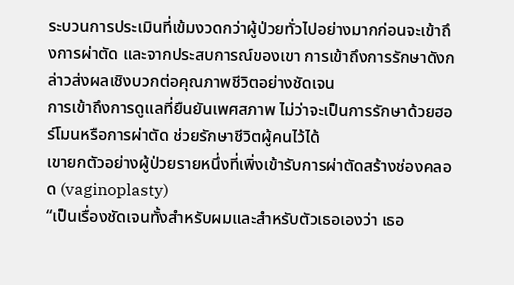ระบวนการประเมินที่เข้มงวดกว่าผู้ป่วยทั่วไปอย่างมากก่อนจะเข้าถึงการผ่าตัด และจากประสบการณ์ของเขา การเข้าถึงการรักษาดังกล่าวส่งผลเชิงบวกต่อคุณภาพชีวิตอย่างชัดเจน
การเข้าถึงการดูแลที่ยืนยันเพศสภาพ ไม่ว่าจะเป็นการรักษาด้วยฮอร์โมนหรือการผ่าตัด ช่วยรักษาชีวิตผู้คนไว้ได้
เขายกตัวอย่างผู้ป่วยรายหนึ่งที่เพิ่งเข้ารับการผ่าตัดสร้างช่องคลอด (vaginoplasty)
“เป็นเรื่องชัดเจนทั้งสำหรับผมและสำหรับตัวเธอเองว่า เธอ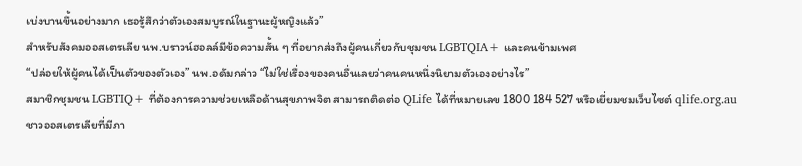เบ่งบานขึ้นอย่างมาก เธอรู้สึกว่าตัวเองสมบูรณ์ในฐานะผู้หญิงแล้ว”
สำหรับสังคมออสเตรเลีย นพ.บราวน์ฮอลล์มีข้อความสั้น ๆ ที่อยากส่งถึงผู้คนเกี่ยวกับชุมชน LGBTQIA+ และคนข้ามเพศ
“ปล่อยให้ผู้คนได้เป็นตัวของตัวเอง” นพ.อดัมกล่าว “ไม่ใช่เรื่องของคนอื่นเลยว่าคนคนหนึ่งนิยามตัวเองอย่างไร”
สมาชิกชุมชน LGBTIQ+ ที่ต้องการความช่วยเหลือด้านสุขภาพจิต สามารถติดต่อ QLife ได้ที่หมายเลข 1800 184 527 หรือเยี่ยมชมเว็บไซต์ qlife.org.au
ชาวออสเตรเลียที่มีภา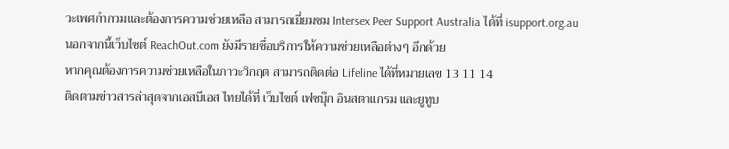วะเพศกำกวมและต้องการความช่วยเหลือ สามารถเยี่ยมชม Intersex Peer Support Australia ได้ที่ isupport.org.au
นอกจากนี้เว็บไซต์ ReachOut.com ยังมีรายชื่อบริการให้ความช่วยเหลือต่างๆ อีกด้วย
หากคุณต้องการความช่วยเหลือในภาวะวิกฤต สามารถติดต่อ Lifeline ได้ที่หมายเลข 13 11 14
ติดตามข่าวสารล่าสุดจากเอสบีเอส ไทยได้ที่ เว็บไซต์ เฟซบุ๊ก อินสตาแกรม และยูทูบ